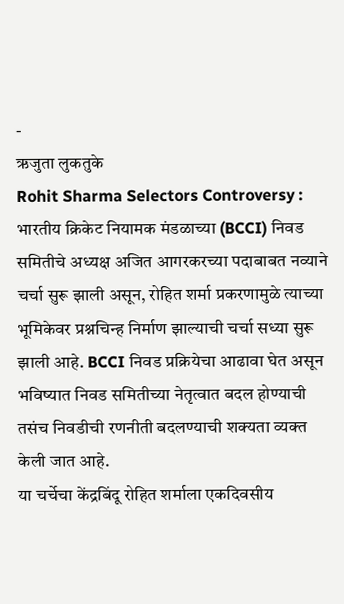-
ऋजुता लुकतुके
Rohit Sharma Selectors Controversy : भारतीय क्रिकेट नियामक मंडळाच्या (BCCI) निवड समितीचे अध्यक्ष अजित आगरकरच्या पदाबाबत नव्याने चर्चा सुरू झाली असून, रोहित शर्मा प्रकरणामुळे त्याच्या भूमिकेवर प्रश्नचिन्ह निर्माण झाल्याची चर्चा सध्या सुरू झाली आहे. BCCI निवड प्रक्रियेचा आढावा घेत असून भविष्यात निवड समितीच्या नेतृत्वात बदल होण्याची तसंच निवडीची रणनीती बदलण्याची शक्यता व्यक्त केली जात आहे.
या चर्चेचा केंद्रबिंदू रोहित शर्माला एकदिवसीय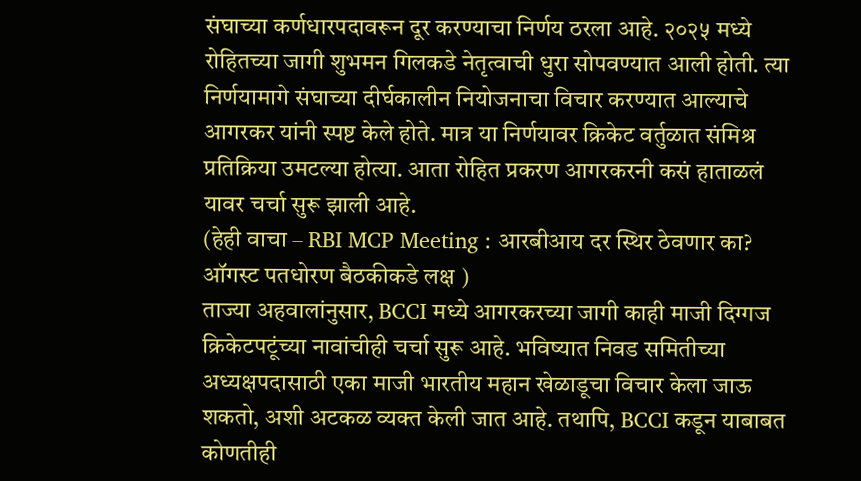संघाच्या कर्णधारपदावरून दूर करण्याचा निर्णय ठरला आहे. २०२५ मध्ये रोहितच्या जागी शुभमन गिलकडे नेतृत्वाची धुरा सोपवण्यात आली होती. त्या निर्णयामागे संघाच्या दीर्घकालीन नियोजनाचा विचार करण्यात आल्याचे आगरकर यांनी स्पष्ट केले होते. मात्र या निर्णयावर क्रिकेट वर्तुळात संमिश्र प्रतिक्रिया उमटल्या होत्या. आता रोहित प्रकरण आगरकरनी कसं हाताळलं यावर चर्चा सुरू झाली आहे.
(हेही वाचा – RBI MCP Meeting : आरबीआय दर स्थिर ठेवणार का? ऑगस्ट पतधोरण बैठकीकडे लक्ष )
ताज्या अहवालांनुसार, BCCI मध्ये आगरकरच्या जागी काही माजी दिग्गज क्रिकेटपटूंच्या नावांचीही चर्चा सुरू आहे. भविष्यात निवड समितीच्या अध्यक्षपदासाठी एका माजी भारतीय महान खेळाडूचा विचार केला जाऊ शकतो, अशी अटकळ व्यक्त केली जात आहे. तथापि, BCCI कडून याबाबत कोणतीही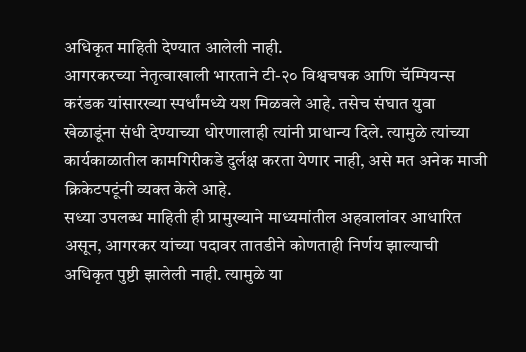अधिकृत माहिती देण्यात आलेली नाही.
आगरकरच्या नेतृत्वाखाली भारताने टी-२० विश्वचषक आणि चॅम्पियन्स करंडक यांसारख्या स्पर्धांमध्ये यश मिळवले आहे. तसेच संघात युवा खेळाडूंना संधी देण्याच्या धोरणालाही त्यांनी प्राधान्य दिले. त्यामुळे त्यांच्या कार्यकाळातील कामगिरीकडे दुर्लक्ष करता येणार नाही, असे मत अनेक माजी क्रिकेटपटूंनी व्यक्त केले आहे.
सध्या उपलब्ध माहिती ही प्रामुख्याने माध्यमांतील अहवालांवर आधारित असून, आगरकर यांच्या पदावर तातडीने कोणताही निर्णय झाल्याची अधिकृत पुष्टी झालेली नाही. त्यामुळे या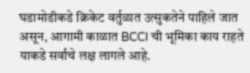घडामोडीकडे क्रिकेट वर्तुळात उत्सुकतेने पाहिले जात असून, आगामी काळात BCCI ची भूमिका काय राहते याकडे सर्वांचे लक्ष लागले आहे.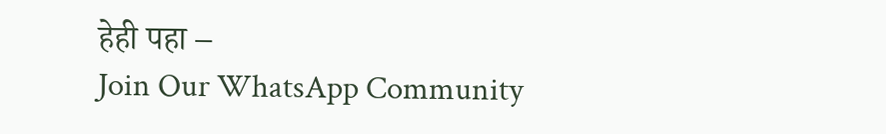हेही पहा –
Join Our WhatsApp Community